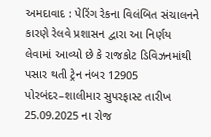અમદાવાદ : પેરિંગ રેકના વિલંબિત સંચાલનને કારણે રેલવે પ્રશાસન દ્વારા આ નિર્ણય લેવામાં આવ્યો છે કે રાજકોટ ડિવિઝનમાંથી પસાર થતી ટ્રેન નંબર 12905 પોરબંદર–શાલીમાર સુપરફાસ્ટ તારીખ 25.09.2025 ના રોજ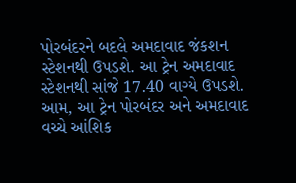પોરબંદરને બદલે અમદાવાદ જંકશન સ્ટેશનથી ઉપડશે. આ ટ્રેન અમદાવાદ સ્ટેશનથી સાંજે 17.40 વાગ્યે ઉપડશે. આમ, આ ટ્રેન પોરબંદર અને અમદાવાદ વચ્ચે આંશિક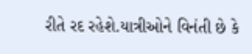રીતે રદ રહેશે.યાત્રીઓને વિનંતી છે કે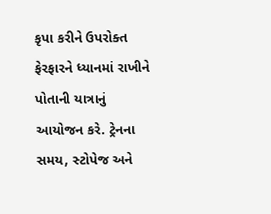કૃપા કરીને ઉપરોક્ત ફેરફારને ધ્યાનમાં રાખીને પોતાની યાત્રાનું આયોજન કરે. ટ્રેનના સમય, સ્ટોપેજ અને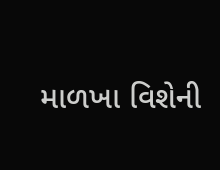માળખા વિશેની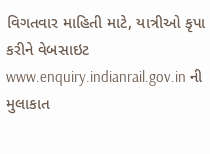વિગતવાર માહિતી માટે, યાત્રીઓ કૃપા કરીને વેબસાઇટ www.enquiry.indianrail.gov.in ની મુલાકાત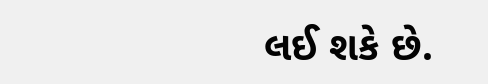લઈ શકે છે.